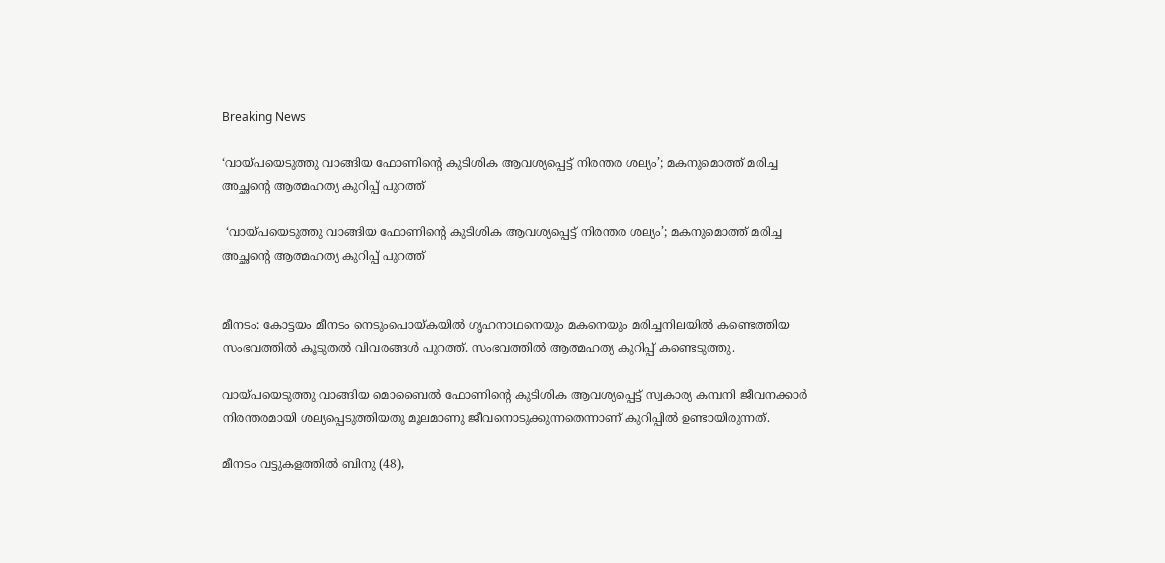Breaking News

‘വായ്പയെടുത്തു വാങ്ങിയ ഫോണിന്റെ കുടിശിക ആവശ്യപ്പെട്ട് നിരന്തര ശല്യം’; മകനുമൊത്ത് മരിച്ച അച്ഛന്റെ ആത്മഹത്യ കുറിപ്പ് പുറത്ത്

 ‘വായ്പയെടുത്തു വാങ്ങിയ ഫോണിന്റെ കുടിശിക ആവശ്യപ്പെട്ട് നിരന്തര ശല്യം’; മകനുമൊത്ത് മരിച്ച അച്ഛന്റെ ആത്മഹത്യ കുറിപ്പ് പുറത്ത്


മീനടം: കോട്ടയം മീനടം നെടുംപൊയ്കയില്‍ ഗൃഹനാഥനെയും മകനെയും മരിച്ചനിലയില്‍ കണ്ടെത്തിയ സംഭവത്തില്‍ കൂടുതല്‍ വിവരങ്ങള്‍ പുറത്ത്. സംഭവത്തില്‍ ആത്മഹത്യ കുറിപ്പ് കണ്ടെടുത്തു.

വായ്പയെടുത്തു വാങ്ങിയ മൊബൈല്‍ ഫോണിന്റെ കുടിശിക ആവശ്യപ്പെട്ട് സ്വകാര്യ കമ്പനി ജീവനക്കാര്‍ നിരന്തരമായി ശല്യപ്പെടുത്തിയതു മൂലമാണു ജീവനൊടുക്കുന്നതെന്നാണ് കുറിപ്പില്‍ ഉണ്ടായിരുന്നത്.

മീനടം വട്ടുകളത്തില്‍ ബിനു (48),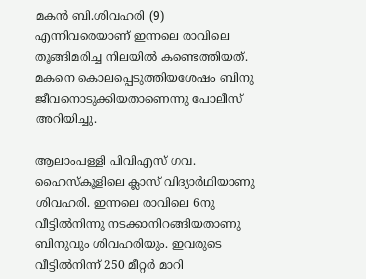മകന്‍ ബി.ശിവഹരി (9) എന്നിവരെയാണ് ഇന്നലെ രാവിലെ തൂങ്ങിമരിച്ച നിലയില്‍ കണ്ടെത്തിയത്. മകനെ കൊലപ്പെടുത്തിയശേഷം ബിനു ജീവനൊടുക്കിയതാണെന്നു പോലീസ് അറിയിച്ചു.

ആലാംപള്ളി പിവിഎസ് ഗവ. ഹൈസ്‌കൂളിലെ ക്ലാസ് വിദ്യാര്‍ഥിയാണു ശിവഹരി. ഇന്നലെ രാവിലെ 6നു വീട്ടില്‍നിന്നു നടക്കാനിറങ്ങിയതാണു ബിനുവും ശിവഹരിയും. ഇവരുടെ വീട്ടില്‍നിന്ന് 250 മീറ്റര്‍ മാറി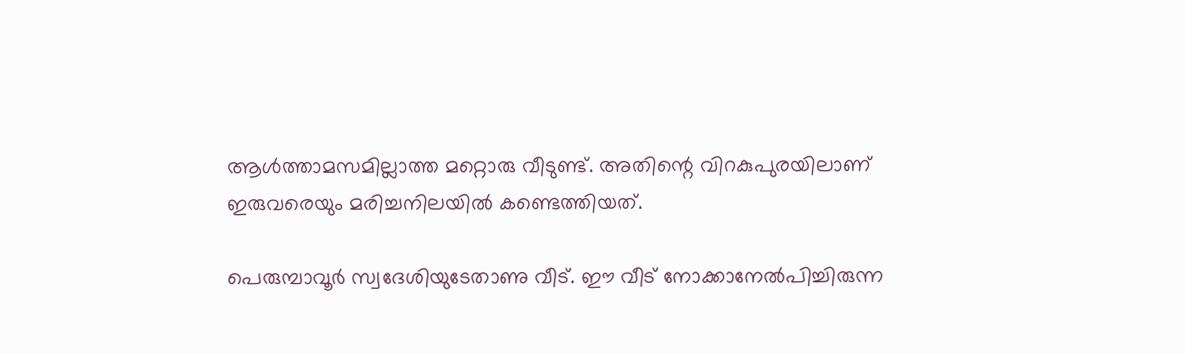ആള്‍ത്താമസമില്ലാത്ത മറ്റൊരു വീടുണ്ട്. അതിന്റെ വിറകുപുരയിലാണ് ഇരുവരെയും മരിച്ചനിലയില്‍ കണ്ടെത്തിയത്.

പെരുമ്പാവൂര്‍ സ്വദേശിയുടേതാണു വീട്. ഈ വീട് നോക്കാനേല്‍പിച്ചിരുന്ന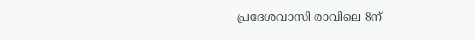പ്രദേശവാസി രാവിലെ 8ന്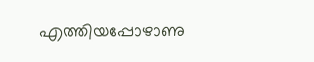എത്തിയപ്പോഴാണു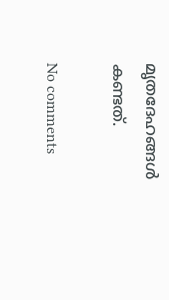മൃതദേഹങ്ങള്‍ കണ്ടത്.

No comments